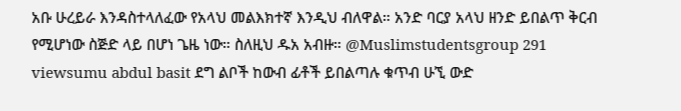አቡ ሁረይራ እንዳስተላለፈው የአላህ መልእክተኛ እንዲህ ብለዋል። አንድ ባርያ አላህ ዘንድ ይበልጥ ቅርብ የሚሆነው ስጅድ ላይ በሆነ ጌዜ ነው። ስለዚህ ዱአ አብዙ። @Muslimstudentsgroup 291 viewsumu abdul basit ደግ ልቦች ከውብ ፊቶች ይበልጣሉ ቁጥብ ሁኚ ውድ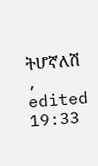ትሆኛለሽ , edited 19:33